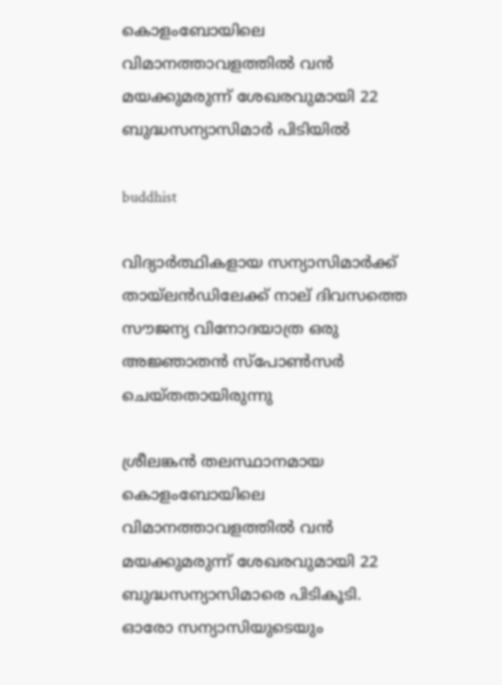കൊളംബോയിലെ വിമാനത്താവളത്തില്‍ വന്‍ മയക്കുമരുന്ന് ശേഖരവുമായി 22 ബുദ്ധസന്യാസിമാര്‍ പിടിയില്‍

buddhist

വിദ്യാര്‍ത്ഥികളായ സന്യാസിമാര്‍ക്ക് തായ്ലന്‍ഡിലേക്ക് നാല് ദിവസത്തെ സൗജന്യ വിനോദയാത്ര ഒരു അജ്ഞാതന്‍ സ്‌പോണ്‍സര്‍ ചെയ്തതായിരുന്നു

ശ്രീലങ്കന്‍ തലസ്ഥാനമായ കൊളംബോയിലെ വിമാനത്താവളത്തില്‍ വന്‍ മയക്കുമരുന്ന് ശേഖരവുമായി 22 ബുദ്ധസന്യാസിമാരെ പിടികൂടി. ഓരോ സന്യാസിയുടെയും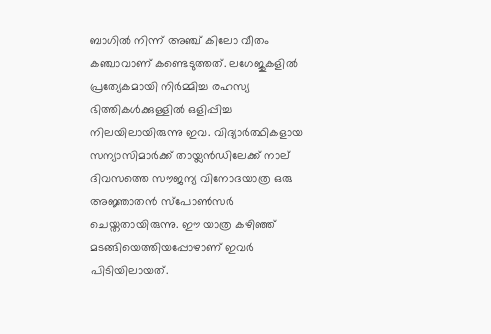ബാഗില്‍ നിന്ന് അഞ്ച് കിലോ വീതം കഞ്ചാവാണ് കണ്ടെടുത്തത്. ലഗേജുകളില്‍ പ്രത്യേകമായി നിര്‍മ്മിച്ച രഹസ്യ ഭിത്തികള്‍ക്കുള്ളില്‍ ഒളിപ്പിച്ച നിലയിലായിരുന്നു ഇവ. വിദ്യാര്‍ത്ഥികളായ സന്യാസിമാര്‍ക്ക് തായ്ലന്‍ഡിലേക്ക് നാല് ദിവസത്തെ സൗജന്യ വിനോദയാത്ര ഒരു അജ്ഞാതന്‍ സ്‌പോണ്‍സര്‍ ചെയ്തതായിരുന്നു. ഈ യാത്ര കഴിഞ്ഞ് മടങ്ങിയെത്തിയപ്പോഴാണ് ഇവര്‍ പിടിയിലായത്.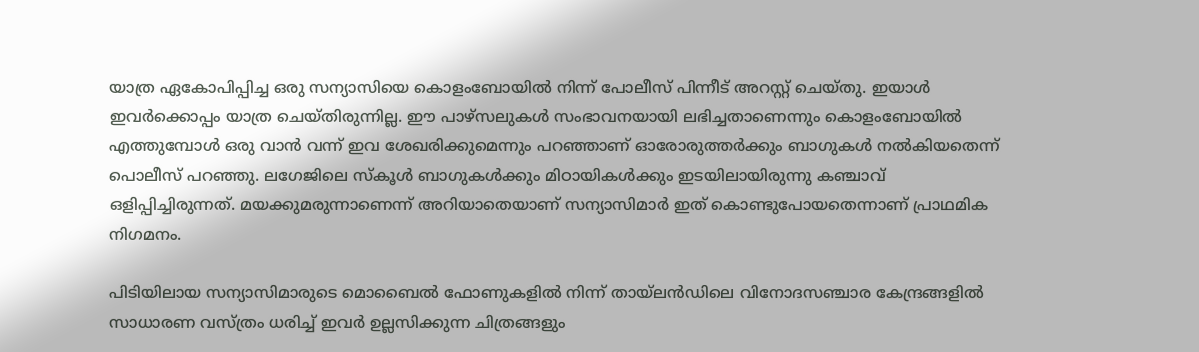യാത്ര ഏകോപിപ്പിച്ച ഒരു സന്യാസിയെ കൊളംബോയില്‍ നിന്ന് പോലീസ് പിന്നീട് അറസ്റ്റ് ചെയ്തു. ഇയാള്‍ ഇവര്‍ക്കൊപ്പം യാത്ര ചെയ്തിരുന്നില്ല. ഈ പാഴ്‌സലുകള്‍ സംഭാവനയായി ലഭിച്ചതാണെന്നും കൊളംബോയില്‍ എത്തുമ്പോള്‍ ഒരു വാന്‍ വന്ന് ഇവ ശേഖരിക്കുമെന്നും പറഞ്ഞാണ് ഓരോരുത്തര്‍ക്കും ബാഗുകള്‍ നല്‍കിയതെന്ന് പൊലീസ് പറഞ്ഞു. ലഗേജിലെ സ്‌കൂള്‍ ബാഗുകള്‍ക്കും മിഠായികള്‍ക്കും ഇടയിലായിരുന്നു കഞ്ചാവ് ഒളിപ്പിച്ചിരുന്നത്. മയക്കുമരുന്നാണെന്ന് അറിയാതെയാണ് സന്യാസിമാര്‍ ഇത് കൊണ്ടുപോയതെന്നാണ് പ്രാഥമിക നിഗമനം.

പിടിയിലായ സന്യാസിമാരുടെ മൊബൈല്‍ ഫോണുകളില്‍ നിന്ന് തായ്ലന്‍ഡിലെ വിനോദസഞ്ചാര കേന്ദ്രങ്ങളില്‍ സാധാരണ വസ്ത്രം ധരിച്ച് ഇവര്‍ ഉല്ലസിക്കുന്ന ചിത്രങ്ങളും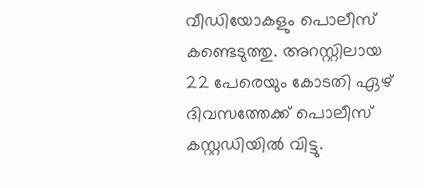വീഡിയോകളും പൊലീസ് കണ്ടെടുത്തു. അറസ്റ്റിലായ 22 പേരെയും കോടതി ഏഴ് ദിവസത്തേക്ക് പൊലീസ് കസ്റ്റഡിയില്‍ വിട്ടു.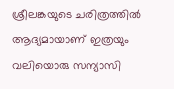ശ്രീലങ്കയുടെ ചരിത്രത്തില്‍ ആദ്യമായാണ് ഇത്രയും വലിയൊരു സന്യാസി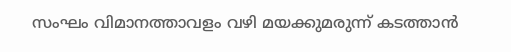സംഘം വിമാനത്താവളം വഴി മയക്കുമരുന്ന് കടത്താന്‍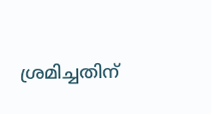ശ്രമിച്ചതിന്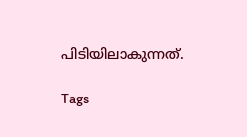പിടിയിലാകുന്നത്.

Tags